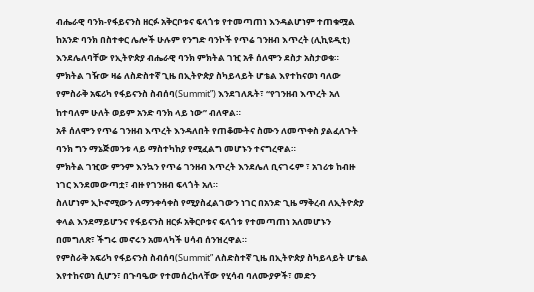ብሔራዊ ባንክ-የፋይናንስ ዘርፉ አቅርቦቱና ፍላጎቱ የተመጣጠነ እንዳልሆነም ተጠቁሟል
ከአንድ ባንክ በስተቀር ሌሎች ሁሉም የንግድ ባንኮች የጥሬ ገንዘብ እጥረት (ሊኪዩዲቲ) እንደሌለባቸው የኢትዮጵያ ብሔራዊ ባንክ ምክትል ገዢ አቶ ሰለሞን ደስታ አስታወቁ።
ምክትል ገዥው ዛሬ ለስድስተኛ ጊዜ በኢትዮጵያ ስካይላይት ሆቴል እየተከናወነ ባለው የምስራቅ አፍሪካ የፋይናንስ ስብሰባ(Summit”) እንደገለጹት፣ “የገንዘብ እጥረት አለ ከተባለም ሁለት ወይም አንድ ባንክ ላይ ነው” ብለዋል።
አቶ ሰለሞን የጥሬ ገንዘብ እጥረት እንዳለበት የጠቆሙትና ስሙን ለመጥቀስ ያልፈለጉት ባንክ ግን ማኔጅመንቱ ላይ ማስተካከያ የሚፈልግ መሆኑን ተናግረዋል።
ምክትል ገዢው ምንም እንኳን የጥሬ ገንዘብ እጥረት እንደሌለ ቢናገሩም ፣ አገሪቱ ከብዙ ነገር እንደመውጣቷ፣ ብዙ የገንዘብ ፍላጎት አለ።
ስለሆነም ኢኮኖሚውን ለማንቀሳቀስ የሚያስፈልገውን ነገር በአንድ ጊዜ ማቅረብ ለኢትዮጵያ ቀላል እንደማይሆንና የፋይናንስ ዘርፉ አቅርቦቱና ፍላጎቱ የተመጣጠነ አለመሆኑን በመግለጽ፣ ችግሩ መኖሩን አመላካች ሀሳብ ሰንዝረዋል።
የምስራቅ አፍሪካ የፋይናንስ ስብሰባ(Summit” ለስድስተኛ ጊዜ በኢትዮጵያ ስካይላይት ሆቴል እየተከናወነ ሲሆን፣ በጉባዔው የተመሰረከላቸው የሂሳብ ባለሙያዎች፣ መድን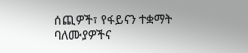ሰጪዎች፣ የፋይናን ተቋማት ባለሙያዎችና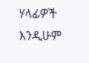ሃላፊዎች እንዲሁም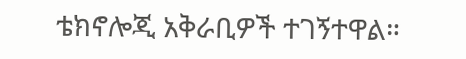ቴክኖሎጂ አቅራቢዎች ተገኝተዋል።